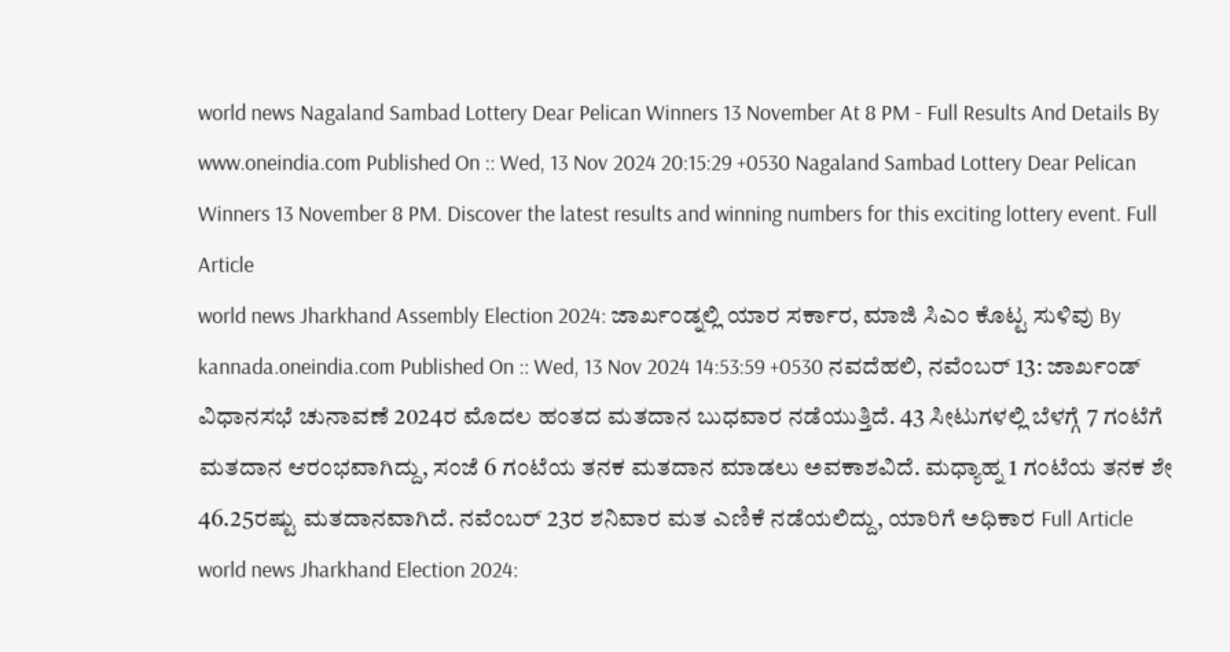world news Nagaland Sambad Lottery Dear Pelican Winners 13 November At 8 PM - Full Results And Details By www.oneindia.com Published On :: Wed, 13 Nov 2024 20:15:29 +0530 Nagaland Sambad Lottery Dear Pelican Winners 13 November 8 PM. Discover the latest results and winning numbers for this exciting lottery event. Full Article
world news Jharkhand Assembly Election 2024: ಜಾರ್ಖಂಡ್ನಲ್ಲಿ ಯಾರ ಸರ್ಕಾರ, ಮಾಜಿ ಸಿಎಂ ಕೊಟ್ಟ ಸುಳಿವು By kannada.oneindia.com Published On :: Wed, 13 Nov 2024 14:53:59 +0530 ನವದೆಹಲಿ, ನವೆಂಬರ್ 13: ಜಾರ್ಖಂಡ್ ವಿಧಾನಸಭೆ ಚುನಾವಣೆ 2024ರ ಮೊದಲ ಹಂತದ ಮತದಾನ ಬುಧವಾರ ನಡೆಯುತ್ತಿದೆ. 43 ಸೀಟುಗಳಲ್ಲಿ ಬೆಳಗ್ಗೆ 7 ಗಂಟೆಗೆ ಮತದಾನ ಆರಂಭವಾಗಿದ್ದು, ಸಂಜೆ 6 ಗಂಟೆಯ ತನಕ ಮತದಾನ ಮಾಡಲು ಅವಕಾಶವಿದೆ. ಮಧ್ಯಾಹ್ನ 1 ಗಂಟೆಯ ತನಕ ಶೇ 46.25ರಷ್ಟು ಮತದಾನವಾಗಿದೆ. ನವೆಂಬರ್ 23ರ ಶನಿವಾರ ಮತ ಎಣಿಕೆ ನಡೆಯಲಿದ್ದು, ಯಾರಿಗೆ ಅಧಿಕಾರ Full Article
world news Jharkhand Election 2024: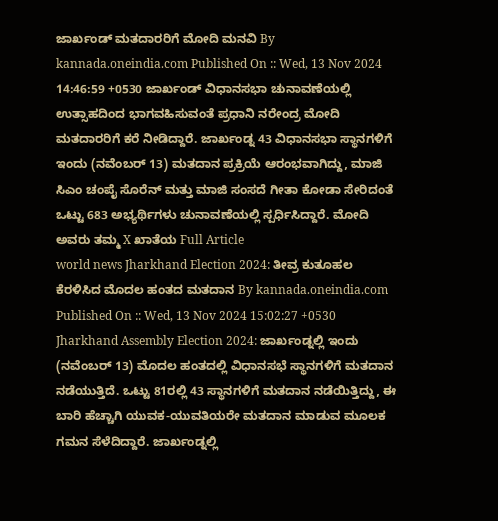ಜಾರ್ಖಂಡ್ ಮತದಾರರಿಗೆ ಮೋದಿ ಮನವಿ By kannada.oneindia.com Published On :: Wed, 13 Nov 2024 14:46:59 +0530 ಜಾರ್ಖಂಡ್ ವಿಧಾನಸಭಾ ಚುನಾವಣೆಯಲ್ಲಿ ಉತ್ಸಾಹದಿಂದ ಭಾಗವಹಿಸುವಂತೆ ಪ್ರಧಾನಿ ನರೇಂದ್ರ ಮೋದಿ ಮತದಾರರಿಗೆ ಕರೆ ನೀಡಿದ್ದಾರೆ. ಜಾರ್ಖಂಡ್ನ 43 ವಿಧಾನಸಭಾ ಸ್ಥಾನಗಳಿಗೆ ಇಂದು (ನವೆಂಬರ್ 13) ಮತದಾನ ಪ್ರಕ್ರಿಯೆ ಆರಂಭವಾಗಿದ್ದು, ಮಾಜಿ ಸಿಎಂ ಚಂಪೈ ಸೊರೆನ್ ಮತ್ತು ಮಾಜಿ ಸಂಸದೆ ಗೀತಾ ಕೋಡಾ ಸೇರಿದಂತೆ ಒಟ್ಟು 683 ಅಭ್ಯರ್ಥಿಗಳು ಚುನಾವಣೆಯಲ್ಲಿ ಸ್ಪರ್ಧಿಸಿದ್ದಾರೆ. ಮೋದಿ ಅವರು ತಮ್ಮ X ಖಾತೆಯ Full Article
world news Jharkhand Election 2024: ತೀವ್ರ ಕುತೂಹಲ ಕೆರಳಿಸಿದ ಮೊದಲ ಹಂತದ ಮತದಾನ By kannada.oneindia.com Published On :: Wed, 13 Nov 2024 15:02:27 +0530 Jharkhand Assembly Election 2024: ಜಾರ್ಖಂಡ್ನಲ್ಲಿ ಇಂದು (ನವೆಂಬರ್ 13) ಮೊದಲ ಹಂತದಲ್ಲಿ ವಿಧಾನಸಭೆ ಸ್ಥಾನಗಳಿಗೆ ಮತದಾನ ನಡೆಯುತ್ತಿದೆ. ಒಟ್ಟು 81ರಲ್ಲಿ 43 ಸ್ಥಾನಗಳಿಗೆ ಮತದಾನ ನಡೆಯಿತ್ತಿದ್ದು, ಈ ಬಾರಿ ಹೆಚ್ಚಾಗಿ ಯುವಕ-ಯುವತಿಯರೇ ಮತದಾನ ಮಾಡುವ ಮೂಲಕ ಗಮನ ಸೆಳೆದಿದ್ದಾರೆ. ಜಾರ್ಖಂಡ್ನಲ್ಲಿ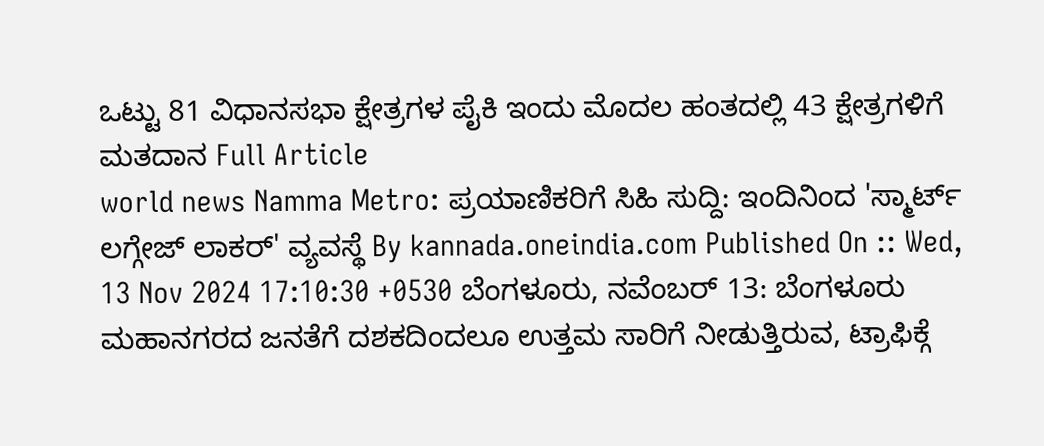ಒಟ್ಟು 81 ವಿಧಾನಸಭಾ ಕ್ಷೇತ್ರಗಳ ಪೈಕಿ ಇಂದು ಮೊದಲ ಹಂತದಲ್ಲಿ 43 ಕ್ಷೇತ್ರಗಳಿಗೆ ಮತದಾನ Full Article
world news Namma Metro: ಪ್ರಯಾಣಿಕರಿಗೆ ಸಿಹಿ ಸುದ್ದಿ: ಇಂದಿನಿಂದ 'ಸ್ಮಾರ್ಟ್ ಲಗ್ಗೇಜ್ ಲಾಕರ್' ವ್ಯವಸ್ಥೆ By kannada.oneindia.com Published On :: Wed, 13 Nov 2024 17:10:30 +0530 ಬೆಂಗಳೂರು, ನವೆಂಬರ್ 13: ಬೆಂಗಳೂರು ಮಹಾನಗರದ ಜನತೆಗೆ ದಶಕದಿಂದಲೂ ಉತ್ತಮ ಸಾರಿಗೆ ನೀಡುತ್ತಿರುವ, ಟ್ರಾಫಿಕ್ಗೆ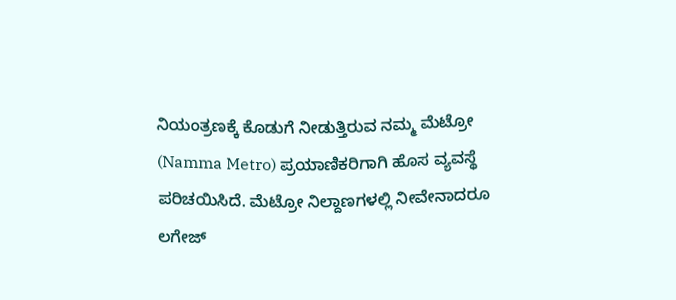ನಿಯಂತ್ರಣಕ್ಕೆ ಕೊಡುಗೆ ನೀಡುತ್ತಿರುವ ನಮ್ಮ ಮೆಟ್ರೋ (Namma Metro) ಪ್ರಯಾಣಿಕರಿಗಾಗಿ ಹೊಸ ವ್ಯವಸ್ಥೆ ಪರಿಚಯಿಸಿದೆ. ಮೆಟ್ರೋ ನಿಲ್ದಾಣಗಳಲ್ಲಿ ನೀವೇನಾದರೂ ಲಗೇಜ್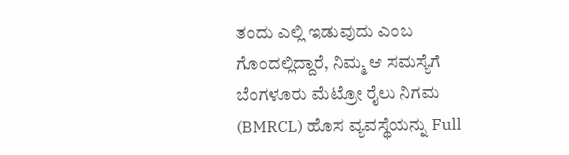ತಂದು ಎಲ್ಲಿ ಇಡುವುದು ಎಂಬ ಗೊಂದಲ್ಲಿದ್ದಾರೆ, ನಿಮ್ಮ ಆ ಸಮಸ್ಯೆಗೆ ಬೆಂಗಳೂರು ಮೆಟ್ರೋ ರೈಲು ನಿಗಮ (BMRCL) ಹೊಸ ವ್ಯವಸ್ಥೆಯನ್ನು Full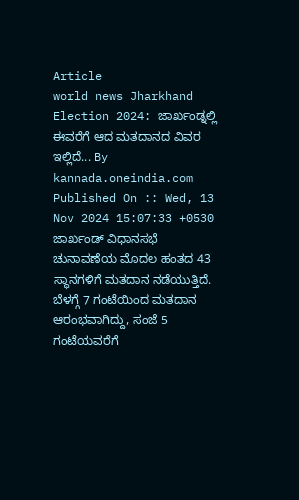Article
world news Jharkhand Election 2024: ಜಾರ್ಖಂಡ್ನಲ್ಲಿ ಈವರೆಗೆ ಆದ ಮತದಾನದ ವಿವರ ಇಲ್ಲಿದೆ... By kannada.oneindia.com Published On :: Wed, 13 Nov 2024 15:07:33 +0530 ಜಾರ್ಖಂಡ್ ವಿಧಾನಸಭೆ ಚುನಾವಣೆಯ ಮೊದಲ ಹಂತದ 43 ಸ್ಥಾನಗಳಿಗೆ ಮತದಾನ ನಡೆಯುತ್ತಿದೆ. ಬೆಳಗ್ಗೆ 7 ಗಂಟೆಯಿಂದ ಮತದಾನ ಆರಂಭವಾಗಿದ್ದು, ಸಂಜೆ 5 ಗಂಟೆಯವರೆಗೆ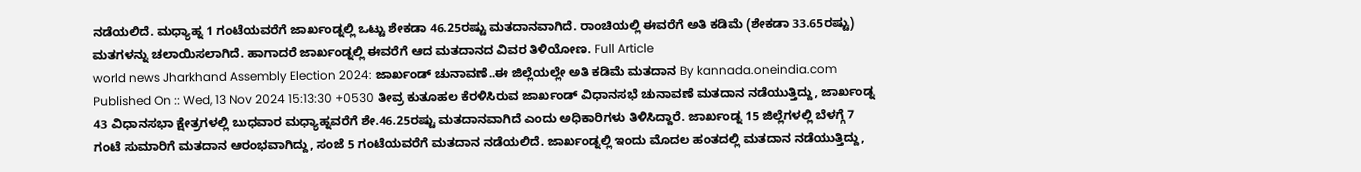ನಡೆಯಲಿದೆ. ಮಧ್ಯಾಹ್ನ 1 ಗಂಟೆಯವರೆಗೆ ಜಾರ್ಖಂಡ್ನಲ್ಲಿ ಒಟ್ಟು ಶೇಕಡಾ 46.25ರಷ್ಟು ಮತದಾನವಾಗಿದೆ. ರಾಂಚಿಯಲ್ಲಿ ಈವರೆಗೆ ಅತಿ ಕಡಿಮೆ (ಶೇಕಡಾ 33.65ರಷ್ಟು) ಮತಗಳನ್ನು ಚಲಾಯಿಸಲಾಗಿದೆ. ಹಾಗಾದರೆ ಜಾರ್ಖಂಡ್ನಲ್ಲಿ ಈವರೆಗೆ ಆದ ಮತದಾನದ ವಿವರ ತಿಳಿಯೋಣ. Full Article
world news Jharkhand Assembly Election 2024: ಜಾರ್ಖಂಡ್ ಚುನಾವಣೆ..ಈ ಜಿಲ್ಲೆಯಲ್ಲೇ ಅತಿ ಕಡಿಮೆ ಮತದಾನ By kannada.oneindia.com Published On :: Wed, 13 Nov 2024 15:13:30 +0530 ತೀವ್ರ ಕುತೂಹಲ ಕೆರಳಿಸಿರುವ ಜಾರ್ಖಂಡ್ ವಿಧಾನಸಭೆ ಚುನಾವಣೆ ಮತದಾನ ನಡೆಯುತ್ತಿದ್ದು, ಜಾರ್ಖಂಡ್ನ 43 ವಿಧಾನಸಭಾ ಕ್ಷೇತ್ರಗಳಲ್ಲಿ ಬುಧವಾರ ಮಧ್ಯಾಹ್ನವರೆಗೆ ಶೇ.46.25ರಷ್ಟು ಮತದಾನವಾಗಿದೆ ಎಂದು ಅಧಿಕಾರಿಗಳು ತಿಳಿಸಿದ್ದಾರೆ. ಜಾರ್ಖಂಡ್ನ 15 ಜಿಲ್ಲೆಗಳಲ್ಲಿ ಬೆಳಗ್ಗೆ 7 ಗಂಟೆ ಸುಮಾರಿಗೆ ಮತದಾನ ಆರಂಭವಾಗಿದ್ದು, ಸಂಜೆ 5 ಗಂಟೆಯವರೆಗೆ ಮತದಾನ ನಡೆಯಲಿದೆ. ಜಾರ್ಖಂಡ್ನಲ್ಲಿ ಇಂದು ಮೊದಲ ಹಂತದಲ್ಲಿ ಮತದಾನ ನಡೆಯುತ್ತಿದ್ದು,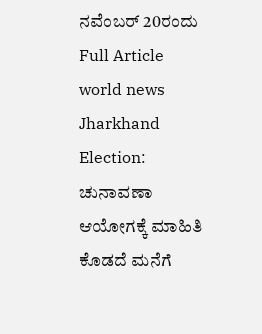ನವೆಂಬರ್ 20ರಂದು Full Article
world news Jharkhand Election: ಚುನಾವಣಾ ಆಯೋಗಕ್ಕೆ ಮಾಹಿತಿ ಕೊಡದೆ ಮನೆಗೆ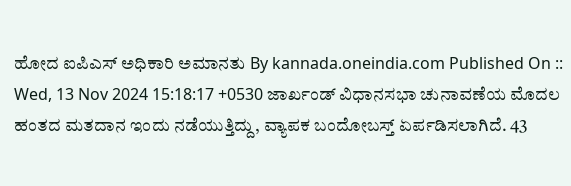ಹೋದ ಐಪಿಎಸ್ ಅಧಿಕಾರಿ ಅಮಾನತು By kannada.oneindia.com Published On :: Wed, 13 Nov 2024 15:18:17 +0530 ಜಾರ್ಖಂಡ್ ವಿಧಾನಸಭಾ ಚುನಾವಣೆಯ ಮೊದಲ ಹಂತದ ಮತದಾನ ಇಂದು ನಡೆಯುತ್ತಿದ್ದು, ವ್ಯಾಪಕ ಬಂದೋಬಸ್ತ್ ಏರ್ಪಡಿಸಲಾಗಿದೆ. 43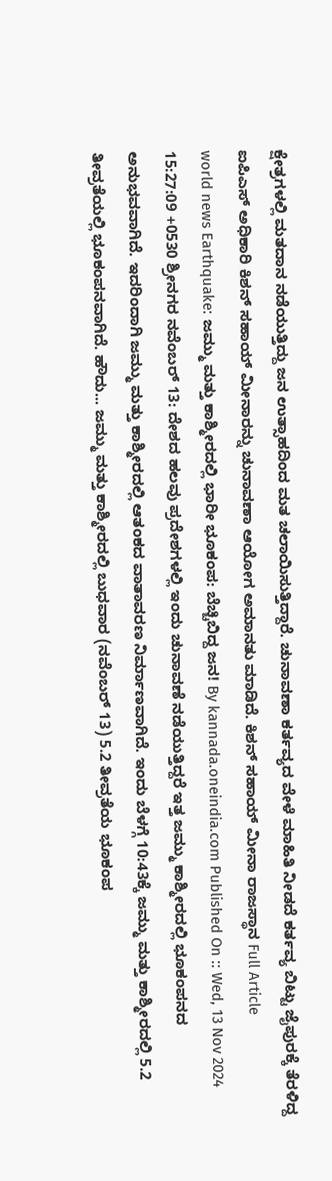ಕ್ಷೇತ್ರಗಳಲ್ಲಿ ಮತದಾನ ನಡೆಯುತ್ತಿದ್ದು ಜನ ಉತ್ಸಾಹದಿಂದ ಮತ ಚಲಾಯಿಸುತ್ತಿದ್ದಾರೆ. ಚುನಾವಣಾ ಕರ್ತವ್ಯದ ವೇಳೆ ಮಾಹಿತಿ ನೀಡದೆ ಕರ್ತವ್ಯ ಬಿಟ್ಟು ಜೈಪುರಕ್ಕೆ ತೆರಳಿದ್ದ ಐಪಿಎಸ್ ಅಧಿಕಾರಿ ಕಿಶನ್ ಸಹಾಯ್ ಮೀನಾರನ್ನು ಚುನಾವಣಾ ಆಯೋಗ ಅಮಾನತು ಮಾಡಿದೆ. ಕಿಶನ್ ಸಹಾಯ್ ಮೀನಾ ರಾಜಸ್ಥಾನ Full Article
world news Earthquake: ಜಮ್ಮು ಮತ್ತು ಕಾಶ್ಮೀರದಲ್ಲಿ ಭಾರೀ ಭೂಕಂಪ: ಬೆಚ್ಚಿಬಿದ್ದ ಜನ! By kannada.oneindia.com Published On :: Wed, 13 Nov 2024 15:27:09 +0530 ಶ್ರೀನಗರ ನವೆಂಬರ್ 13: ದೇಶದ ಹಲವು ಪ್ರದೇಶಗಳಲ್ಲಿ ಇಂದು ಚುನಾವಣೆ ನಡೆಯುತ್ತಿದ್ದರೆ ಇತ್ತ ಜಮ್ಮು ಕಾಶ್ಮೀರದಲ್ಲಿ ಭೂಕಂಪನದ ಅನುಭವವಾಗಿದೆ. ಇದರಿಂದಾಗಿ ಜಮ್ಮು ಮತ್ತು ಕಾಶ್ಮೀರದಲ್ಲಿ ಆತಂಕದ ವಾತಾವರಣ ನಿರ್ಮಾಣವಾಗಿದೆ. ಇಂದು ಬೆಳಗ್ಗೆ 10:43ಕ್ಕೆ ಜಮ್ಮು ಮತ್ತು ಕಾಶ್ಮೀರದಲ್ಲಿ 5.2 ತೀವ್ರತೆಯಲ್ಲಿ ಭೂಕಂಪನವಾಗಿದೆ. ಹೌದು... ಜಮ್ಮು ಮತ್ತು ಕಾಶ್ಮೀರದಲ್ಲಿ ಬುಧವಾರ (ನವೆಂಬರ್ 13) 5.2 ತೀವ್ರತೆಯ ಭೂಕಂಪ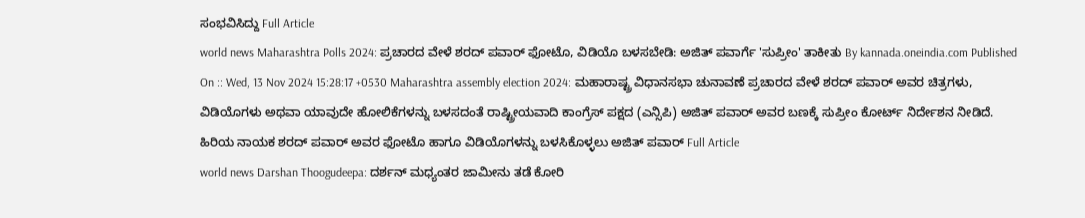ಸಂಭವಿಸಿದ್ದು Full Article
world news Maharashtra Polls 2024: ಪ್ರಚಾರದ ವೇಳೆ ಶರದ್ ಪವಾರ್ ಫೋಟೊ, ವಿಡಿಯೊ ಬಳಸಬೇಡಿ: ಅಜಿತ್ ಪವಾರ್ಗೆ 'ಸುಪ್ರೀಂ' ತಾಕೀತು By kannada.oneindia.com Published On :: Wed, 13 Nov 2024 15:28:17 +0530 Maharashtra assembly election 2024: ಮಹಾರಾಷ್ಟ್ರ ವಿಧಾನಸಭಾ ಚುನಾವಣೆ ಪ್ರಚಾರದ ವೇಳೆ ಶರದ್ ಪವಾರ್ ಅವರ ಚಿತ್ರಗಳು, ವಿಡಿಯೊಗಳು ಅಥವಾ ಯಾವುದೇ ಹೋಲಿಕೆಗಳನ್ನು ಬಳಸದಂತೆ ರಾಷ್ಟ್ರೀಯವಾದಿ ಕಾಂಗ್ರೆಸ್ ಪಕ್ಷದ (ಎನ್ಸಿಪಿ) ಅಜಿತ್ ಪವಾರ್ ಅವರ ಬಣಕ್ಕೆ ಸುಪ್ರೀಂ ಕೋರ್ಟ್ ನಿರ್ದೇಶನ ನೀಡಿದೆ. ಹಿರಿಯ ನಾಯಕ ಶರದ್ ಪವಾರ್ ಅವರ ಫೋಟೊ ಹಾಗೂ ವಿಡಿಯೊಗಳನ್ನು ಬಳಸಿಕೊಳ್ಳಲು ಅಜಿತ್ ಪವಾರ್ Full Article
world news Darshan Thoogudeepa: ದರ್ಶನ್ ಮಧ್ಯಂತರ ಜಾಮೀನು ತಡೆ ಕೋರಿ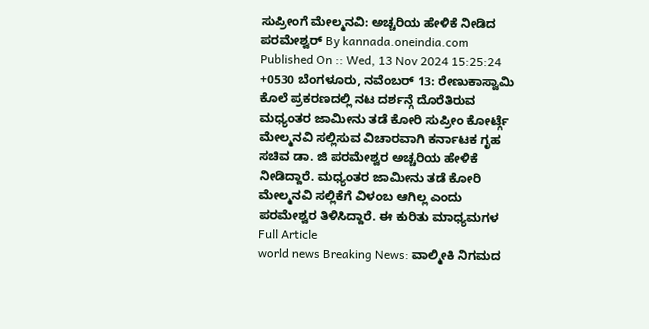ಸುಪ್ರೀಂಗೆ ಮೇಲ್ಮನವಿ: ಅಚ್ಚರಿಯ ಹೇಳಿಕೆ ನೀಡಿದ ಪರಮೇಶ್ವರ್ By kannada.oneindia.com Published On :: Wed, 13 Nov 2024 15:25:24 +0530 ಬೆಂಗಳೂರು, ನವೆಂಬರ್ 13: ರೇಣುಕಾಸ್ವಾಮಿ ಕೊಲೆ ಪ್ರಕರಣದಲ್ಲಿ ನಟ ದರ್ಶನ್ಗೆ ದೊರೆತಿರುವ ಮಧ್ಯಂತರ ಜಾಮೀನು ತಡೆ ಕೋರಿ ಸುಪ್ರೀಂ ಕೋರ್ಟ್ಗೆ ಮೇಲ್ಮನವಿ ಸಲ್ಲಿಸುವ ವಿಚಾರವಾಗಿ ಕರ್ನಾಟಕ ಗೃಹ ಸಚಿವ ಡಾ. ಜಿ ಪರಮೇಶ್ವರ ಅಚ್ಚರಿಯ ಹೇಳಿಕೆ ನೀಡಿದ್ದಾರೆ. ಮಧ್ಯಂತರ ಜಾಮೀನು ತಡೆ ಕೋರಿ ಮೇಲ್ಮನವಿ ಸಲ್ಲಿಕೆಗೆ ವಿಳಂಬ ಆಗಿಲ್ಲ ಎಂದು ಪರಮೇಶ್ವರ ತಿಳಿಸಿದ್ದಾರೆ. ಈ ಕುರಿತು ಮಾಧ್ಯಮಗಳ Full Article
world news Breaking News: ವಾಲ್ಮೀಕಿ ನಿಗಮದ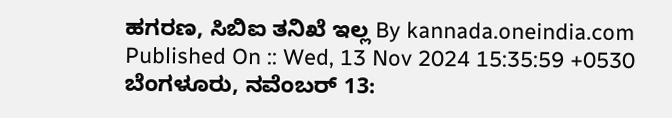ಹಗರಣ, ಸಿಬಿಐ ತನಿಖೆ ಇಲ್ಲ By kannada.oneindia.com Published On :: Wed, 13 Nov 2024 15:35:59 +0530 ಬೆಂಗಳೂರು, ನವೆಂಬರ್ 13: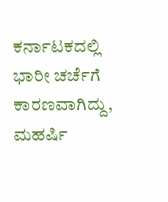ಕರ್ನಾಟಕದಲ್ಲಿ ಭಾರೀ ಚರ್ಚೆಗೆ ಕಾರಣವಾಗಿದ್ದು, ಮಹರ್ಷಿ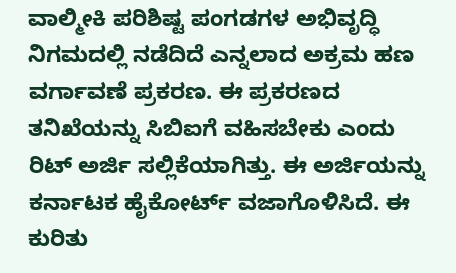ವಾಲ್ಮೀಕಿ ಪರಿಶಿಷ್ಟ ಪಂಗಡಗಳ ಅಭಿವೃದ್ಧಿ ನಿಗಮದಲ್ಲಿ ನಡೆದಿದೆ ಎನ್ನಲಾದ ಅಕ್ರಮ ಹಣ ವರ್ಗಾವಣೆ ಪ್ರಕರಣ. ಈ ಪ್ರಕರಣದ ತನಿಖೆಯನ್ನು ಸಿಬಿಐಗೆ ವಹಿಸಬೇಕು ಎಂದು ರಿಟ್ ಅರ್ಜಿ ಸಲ್ಲಿಕೆಯಾಗಿತ್ತು. ಈ ಅರ್ಜಿಯನ್ನು ಕರ್ನಾಟಕ ಹೈಕೋರ್ಟ್ ವಜಾಗೊಳಿಸಿದೆ. ಈ ಕುರಿತು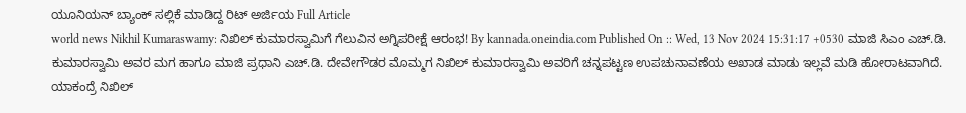ಯೂನಿಯನ್ ಬ್ಯಾಂಕ್ ಸಲ್ಲಿಕೆ ಮಾಡಿದ್ದ ರಿಟ್ ಅರ್ಜಿಯ Full Article
world news Nikhil Kumaraswamy: ನಿಖಿಲ್ ಕುಮಾರಸ್ವಾಮಿಗೆ ಗೆಲುವಿನ ಅಗ್ನಿಪರೀಕ್ಷೆ ಆರಂಭ! By kannada.oneindia.com Published On :: Wed, 13 Nov 2024 15:31:17 +0530 ಮಾಜಿ ಸಿಎಂ ಎಚ್.ಡಿ. ಕುಮಾರಸ್ವಾಮಿ ಅವರ ಮಗ ಹಾಗೂ ಮಾಜಿ ಪ್ರಧಾನಿ ಎಚ್.ಡಿ. ದೇವೇಗೌಡರ ಮೊಮ್ಮಗ ನಿಖಿಲ್ ಕುಮಾರಸ್ವಾಮಿ ಅವರಿಗೆ ಚನ್ನಪಟ್ಟಣ ಉಪಚುನಾವಣೆಯ ಅಖಾಡ ಮಾಡು ಇಲ್ಲವೆ ಮಡಿ ಹೋರಾಟವಾಗಿದೆ. ಯಾಕಂದ್ರೆ ನಿಖಿಲ್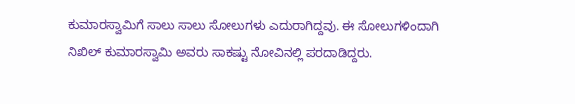ಕುಮಾರಸ್ವಾಮಿಗೆ ಸಾಲು ಸಾಲು ಸೋಲುಗಳು ಎದುರಾಗಿದ್ದವು. ಈ ಸೋಲುಗಳಿಂದಾಗಿ ನಿಖಿಲ್ ಕುಮಾರಸ್ವಾಮಿ ಅವರು ಸಾಕಷ್ಟು ನೋವಿನಲ್ಲಿ ಪರದಾಡಿದ್ದರು.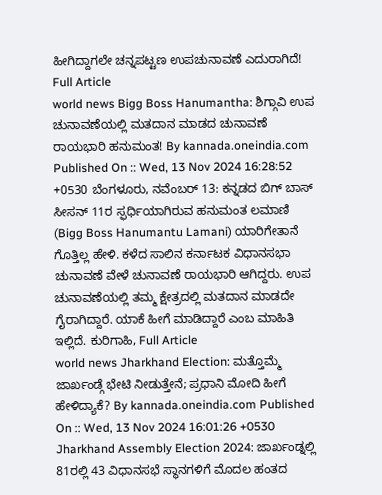ಹೀಗಿದ್ದಾಗಲೇ ಚನ್ನಪಟ್ಟಣ ಉಪಚುನಾವಣೆ ಎದುರಾಗಿದೆ! Full Article
world news Bigg Boss Hanumantha: ಶಿಗ್ಗಾವಿ ಉಪ ಚುನಾವಣೆಯಲ್ಲಿ ಮತದಾನ ಮಾಡದ ಚುನಾವಣೆ ರಾಯಭಾರಿ ಹನುಮಂತ! By kannada.oneindia.com Published On :: Wed, 13 Nov 2024 16:28:52 +0530 ಬೆಂಗಳೂರು, ನವೆಂಬರ್ 13: ಕನ್ನಡದ ಬಿಗ್ ಬಾಸ್ ಸೀಸನ್ 11ರ ಸ್ಫರ್ಧಿಯಾಗಿರುವ ಹನುಮಂತ ಲಮಾಣಿ (Bigg Boss Hanumantu Lamani) ಯಾರಿಗೇತಾನೆ ಗೊತ್ತಿಲ್ಲ ಹೇಳಿ. ಕಳೆದ ಸಾಲಿನ ಕರ್ನಾಟಕ ವಿಧಾನಸಭಾ ಚುನಾವಣೆ ವೇಳೆ ಚುನಾವಣೆ ರಾಯಭಾರಿ ಆಗಿದ್ದರು. ಉಪ ಚುನಾವಣೆಯಲ್ಲಿ ತಮ್ಮ ಕ್ಷೇತ್ರದಲ್ಲಿ ಮತದಾನ ಮಾಡದೇ ಗೈರಾಗಿದ್ದಾರೆ. ಯಾಕೆ ಹೀಗೆ ಮಾಡಿದ್ದಾರೆ ಎಂಬ ಮಾಹಿತಿ ಇಲ್ಲಿದೆ. ಕುರಿಗಾಹಿ, Full Article
world news Jharkhand Election: ಮತ್ತೊಮ್ಮೆ ಜಾರ್ಖಂಡ್ಗೆ ಭೇಟಿ ನೀಡುತ್ತೇನೆ; ಪ್ರಧಾನಿ ಮೋದಿ ಹೀಗೆ ಹೇಳಿದ್ಯಾಕೆ? By kannada.oneindia.com Published On :: Wed, 13 Nov 2024 16:01:26 +0530 Jharkhand Assembly Election 2024: ಜಾರ್ಖಂಡ್ನಲ್ಲಿ 81ರಲ್ಲಿ 43 ವಿಧಾನಸಭೆ ಸ್ಥಾನಗಳಿಗೆ ಮೊದಲ ಹಂತದ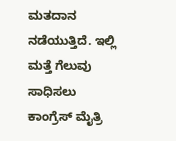ಮತದಾನ ನಡೆಯುತ್ತಿದೆ. ಇಲ್ಲಿ ಮತ್ತೆ ಗೆಲುವು ಸಾಧಿಸಲು ಕಾಂಗ್ರೆಸ್ ಮೈತ್ರಿ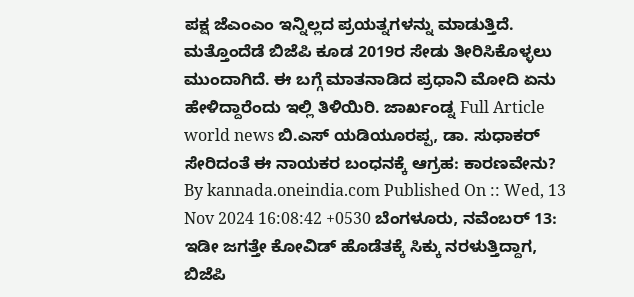ಪಕ್ಷ ಜೆಎಂಎಂ ಇನ್ನಿಲ್ಲದ ಪ್ರಯತ್ನಗಳನ್ನು ಮಾಡುತ್ತಿದೆ. ಮತ್ತೊಂದೆಡೆ ಬಿಜೆಪಿ ಕೂಡ 2019ರ ಸೇಡು ತೀರಿಸಿಕೊಳ್ಳಲು ಮುಂದಾಗಿದೆ. ಈ ಬಗ್ಗೆ ಮಾತನಾಡಿದ ಪ್ರಧಾನಿ ಮೋದಿ ಏನು ಹೇಳಿದ್ದಾರೆಂದು ಇಲ್ಲಿ ತಿಳಿಯಿರಿ. ಜಾರ್ಖಂಡ್ನ Full Article
world news ಬಿ.ಎಸ್ ಯಡಿಯೂರಪ್ಪ, ಡಾ. ಸುಧಾಕರ್ ಸೇರಿದಂತೆ ಈ ನಾಯಕರ ಬಂಧನಕ್ಕೆ ಆಗ್ರಹ: ಕಾರಣವೇನು? By kannada.oneindia.com Published On :: Wed, 13 Nov 2024 16:08:42 +0530 ಬೆಂಗಳೂರು, ನವೆಂಬರ್ 13: ಇಡೀ ಜಗತ್ತೇ ಕೋವಿಡ್ ಹೊಡೆತಕ್ಕೆ ಸಿಕ್ಕು ನರಳುತ್ತಿದ್ದಾಗ, ಬಿಜೆಪಿ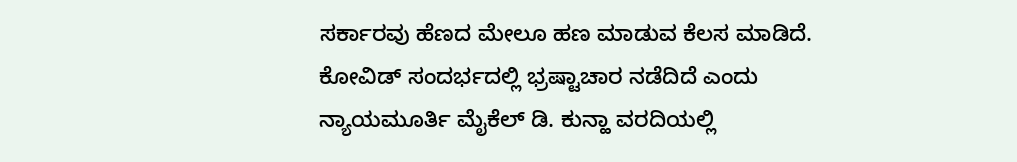ಸರ್ಕಾರವು ಹೆಣದ ಮೇಲೂ ಹಣ ಮಾಡುವ ಕೆಲಸ ಮಾಡಿದೆ. ಕೋವಿಡ್ ಸಂದರ್ಭದಲ್ಲಿ ಭ್ರಷ್ಟಾಚಾರ ನಡೆದಿದೆ ಎಂದು ನ್ಯಾಯಮೂರ್ತಿ ಮೈಕೆಲ್ ಡಿ. ಕುನ್ಹಾ ವರದಿಯಲ್ಲಿ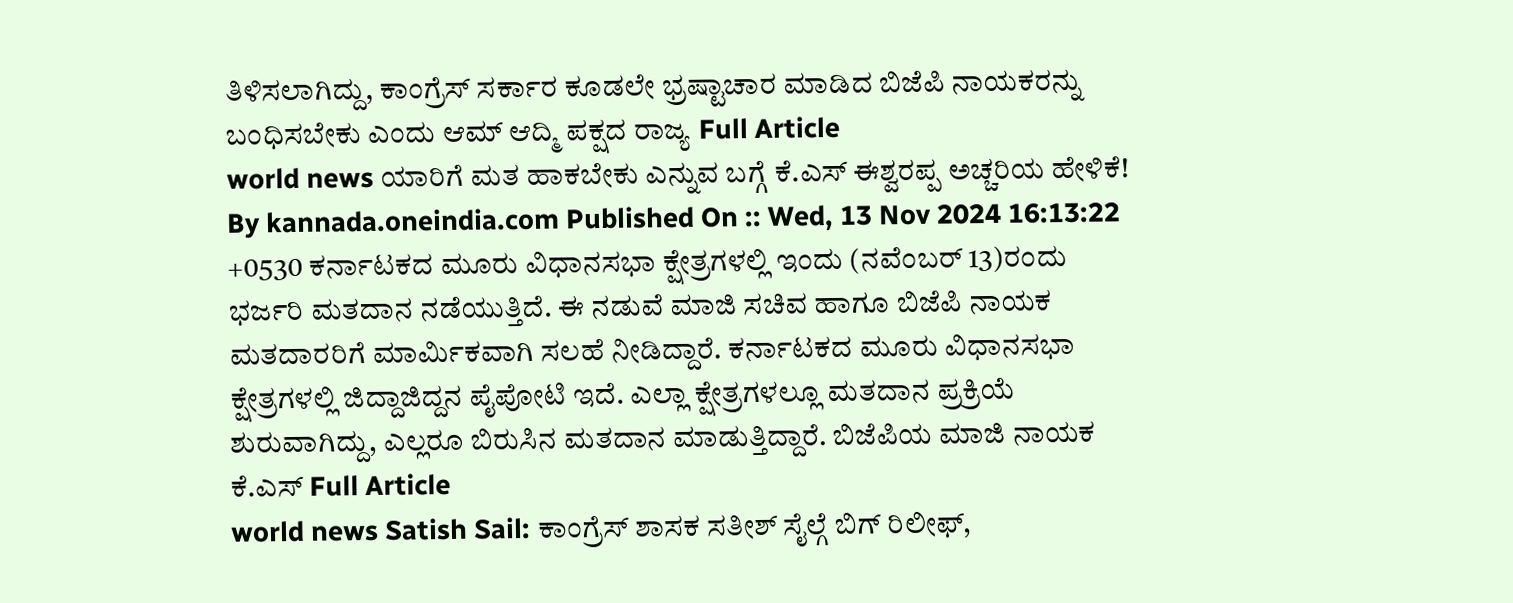ತಿಳಿಸಲಾಗಿದ್ದು, ಕಾಂಗ್ರೆಸ್ ಸರ್ಕಾರ ಕೂಡಲೇ ಭ್ರಷ್ಟಾಚಾರ ಮಾಡಿದ ಬಿಜೆಪಿ ನಾಯಕರನ್ನು ಬಂಧಿಸಬೇಕು ಎಂದು ಆಮ್ ಆದ್ಮಿ ಪಕ್ಷದ ರಾಜ್ಯ Full Article
world news ಯಾರಿಗೆ ಮತ ಹಾಕಬೇಕು ಎನ್ನುವ ಬಗ್ಗೆ ಕೆ.ಎಸ್ ಈಶ್ವರಪ್ಪ ಅಚ್ಚರಿಯ ಹೇಳಿಕೆ! By kannada.oneindia.com Published On :: Wed, 13 Nov 2024 16:13:22 +0530 ಕರ್ನಾಟಕದ ಮೂರು ವಿಧಾನಸಭಾ ಕ್ಷೇತ್ರಗಳಲ್ಲಿ ಇಂದು (ನವೆಂಬರ್ 13)ರಂದು ಭರ್ಜರಿ ಮತದಾನ ನಡೆಯುತ್ತಿದೆ. ಈ ನಡುವೆ ಮಾಜಿ ಸಚಿವ ಹಾಗೂ ಬಿಜೆಪಿ ನಾಯಕ ಮತದಾರರಿಗೆ ಮಾರ್ಮಿಕವಾಗಿ ಸಲಹೆ ನೀಡಿದ್ದಾರೆ. ಕರ್ನಾಟಕದ ಮೂರು ವಿಧಾನಸಭಾ ಕ್ಷೇತ್ರಗಳಲ್ಲಿ ಜಿದ್ದಾಜಿದ್ದನ ಪೈಪೋಟಿ ಇದೆ. ಎಲ್ಲಾ ಕ್ಷೇತ್ರಗಳಲ್ಲೂ ಮತದಾನ ಪ್ರಕ್ರಿಯೆ ಶುರುವಾಗಿದ್ದು, ಎಲ್ಲರೂ ಬಿರುಸಿನ ಮತದಾನ ಮಾಡುತ್ತಿದ್ದಾರೆ. ಬಿಜೆಪಿಯ ಮಾಜಿ ನಾಯಕ ಕೆ.ಎಸ್ Full Article
world news Satish Sail: ಕಾಂಗ್ರೆಸ್ ಶಾಸಕ ಸತೀಶ್ ಸೈಲ್ಗೆ ಬಿಗ್ ರಿಲೀಫ್,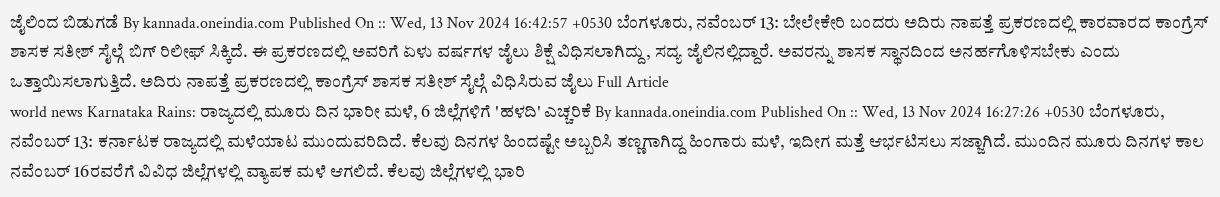ಜೈಲಿಂದ ಬಿಡುಗಡೆ By kannada.oneindia.com Published On :: Wed, 13 Nov 2024 16:42:57 +0530 ಬೆಂಗಳೂರು, ನವೆಂಬರ್ 13: ಬೇಲೇಕೇರಿ ಬಂದರು ಅದಿರು ನಾಪತ್ತೆ ಪ್ರಕರಣದಲ್ಲಿ ಕಾರವಾರದ ಕಾಂಗ್ರೆಸ್ ಶಾಸಕ ಸತೀಶ್ ಸೈಲ್ಗೆ ಬಿಗ್ ರಿಲೀಫ್ ಸಿಕ್ಕಿದೆ. ಈ ಪ್ರಕರಣದಲ್ಲಿ ಅವರಿಗೆ ಏಳು ವರ್ಷಗಳ ಜೈಲು ಶಿಕ್ಷೆ ವಿಧಿಸಲಾಗಿದ್ದು, ಸದ್ಯ ಜೈಲಿನಲ್ಲಿದ್ದಾರೆ. ಅವರನ್ನು ಶಾಸಕ ಸ್ಥಾನದಿಂದ ಅನರ್ಹಗೊಳಿಸಬೇಕು ಎಂದು ಒತ್ತಾಯಿಸಲಾಗುತ್ತಿದೆ. ಅದಿರು ನಾಪತ್ತೆ ಪ್ರಕರಣದಲ್ಲಿ ಕಾಂಗ್ರೆಸ್ ಶಾಸಕ ಸತೀಶ್ ಸೈಲ್ಗೆ ವಿಧಿಸಿರುವ ಜೈಲು Full Article
world news Karnataka Rains: ರಾಜ್ಯದಲ್ಲಿ ಮೂರು ದಿನ ಭಾರೀ ಮಳೆ, 6 ಜಿಲ್ಲೆಗಳಿಗೆ 'ಹಳದಿ' ಎಚ್ಚರಿಕೆ By kannada.oneindia.com Published On :: Wed, 13 Nov 2024 16:27:26 +0530 ಬೆಂಗಳೂರು, ನವೆಂಬರ್ 13: ಕರ್ನಾಟಕ ರಾಜ್ಯದಲ್ಲಿ ಮಳೆಯಾಟ ಮುಂದುವರಿದಿದೆ. ಕೆಲವು ದಿನಗಳ ಹಿಂದಷ್ಟೇ ಅಬ್ಬರಿಸಿ ತಣ್ಣಗಾಗಿದ್ದ ಹಿಂಗಾರು ಮಳೆ, ಇದೀಗ ಮತ್ತೆ ಆರ್ಭಟಿಸಲು ಸಜ್ಜಾಗಿದೆ. ಮುಂದಿನ ಮೂರು ದಿನಗಳ ಕಾಲ ನವೆಂಬರ್ 16ರವರೆಗೆ ವಿವಿಧ ಜಿಲ್ಲೆಗಳಲ್ಲಿ ವ್ಯಾಪಕ ಮಳೆ ಆಗಲಿದೆ. ಕೆಲವು ಜಿಲ್ಲೆಗಳಲ್ಲಿ ಭಾರಿ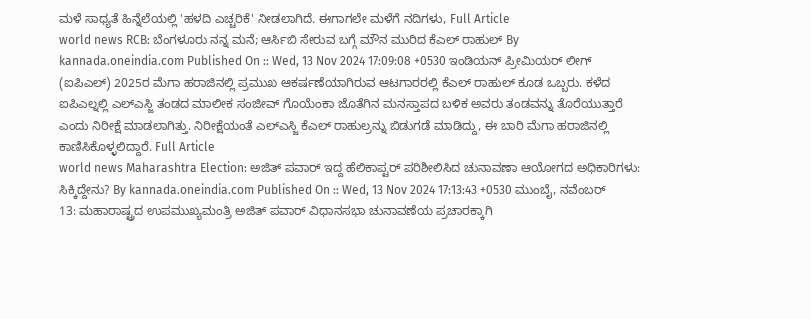ಮಳೆ ಸಾಧ್ಯತೆ ಹಿನ್ನೆಲೆಯಲ್ಲಿ 'ಹಳದಿ ಎಚ್ಚರಿಕೆ' ನೀಡಲಾಗಿದೆ. ಈಗಾಗಲೇ ಮಳೆಗೆ ನದಿಗಳು, Full Article
world news RCB: ಬೆಂಗಳೂರು ನನ್ನ ಮನೆ; ಆರ್ಸಿಬಿ ಸೇರುವ ಬಗ್ಗೆ ಮೌನ ಮುರಿದ ಕೆಎಲ್ ರಾಹುಲ್ By kannada.oneindia.com Published On :: Wed, 13 Nov 2024 17:09:08 +0530 ಇಂಡಿಯನ್ ಪ್ರೀಮಿಯರ್ ಲೀಗ್ (ಐಪಿಎಲ್) 2025ರ ಮೆಗಾ ಹರಾಜಿನಲ್ಲಿ ಪ್ರಮುಖ ಆಕರ್ಷಣೆಯಾಗಿರುವ ಆಟಗಾರರಲ್ಲಿ ಕೆಎಲ್ ರಾಹುಲ್ ಕೂಡ ಒಬ್ಬರು. ಕಳೆದ ಐಪಿಎಲ್ನಲ್ಲಿ ಎಲ್ಎಸ್ಜಿ ತಂಡದ ಮಾಲೀಕ ಸಂಜೀವ್ ಗೊಯೆಂಕಾ ಜೊತೆಗಿನ ಮನಸ್ತಾಪದ ಬಳಿಕ ಅವರು ತಂಡವನ್ನು ತೊರೆಯುತ್ತಾರೆ ಎಂದು ನಿರೀಕ್ಷೆ ಮಾಡಲಾಗಿತ್ತು. ನಿರೀಕ್ಷೆಯಂತೆ ಎಲ್ಎಸ್ಜಿ ಕೆಎಲ್ ರಾಹುಲ್ರನ್ನು ಬಿಡುಗಡೆ ಮಾಡಿದ್ದು, ಈ ಬಾರಿ ಮೆಗಾ ಹರಾಜಿನಲ್ಲಿ ಕಾಣಿಸಿಕೊಳ್ಳಲಿದ್ದಾರೆ. Full Article
world news Maharashtra Election: ಅಜಿತ್ ಪವಾರ್ ಇದ್ದ ಹೆಲಿಕಾಪ್ಟರ್ ಪರಿಶೀಲಿಸಿದ ಚುನಾವಣಾ ಆಯೋಗದ ಅಧಿಕಾರಿಗಳು: ಸಿಕ್ಕಿದ್ದೇನು? By kannada.oneindia.com Published On :: Wed, 13 Nov 2024 17:13:43 +0530 ಮುಂಬೈ, ನವೆಂಬರ್ 13: ಮಹಾರಾಷ್ಟ್ರದ ಉಪಮುಖ್ಯಮಂತ್ರಿ ಅಜಿತ್ ಪವಾರ್ ವಿಧಾನಸಭಾ ಚುನಾವಣೆಯ ಪ್ರಚಾರಕ್ಕಾಗಿ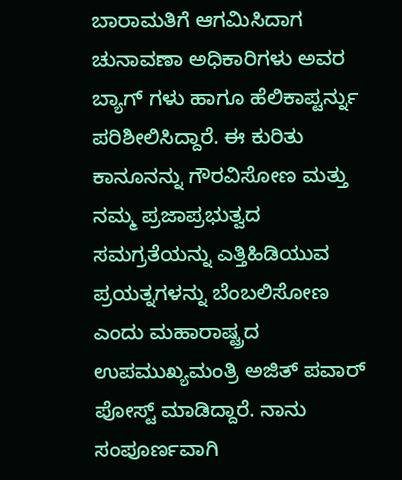ಬಾರಾಮತಿಗೆ ಆಗಮಿಸಿದಾಗ ಚುನಾವಣಾ ಅಧಿಕಾರಿಗಳು ಅವರ ಬ್ಯಾಗ್ ಗಳು ಹಾಗೂ ಹೆಲಿಕಾಪ್ಟರ್ನ್ನು ಪರಿಶೀಲಿಸಿದ್ದಾರೆ. ಈ ಕುರಿತು ಕಾನೂನನ್ನು ಗೌರವಿಸೋಣ ಮತ್ತು ನಮ್ಮ ಪ್ರಜಾಪ್ರಭುತ್ವದ ಸಮಗ್ರತೆಯನ್ನು ಎತ್ತಿಹಿಡಿಯುವ ಪ್ರಯತ್ನಗಳನ್ನು ಬೆಂಬಲಿಸೋಣ ಎಂದು ಮಹಾರಾಷ್ಟ್ರದ ಉಪಮುಖ್ಯಮಂತ್ರಿ ಅಜಿತ್ ಪವಾರ್ ಪೋಸ್ಟ್ ಮಾಡಿದ್ದಾರೆ. ನಾನು ಸಂಪೂರ್ಣವಾಗಿ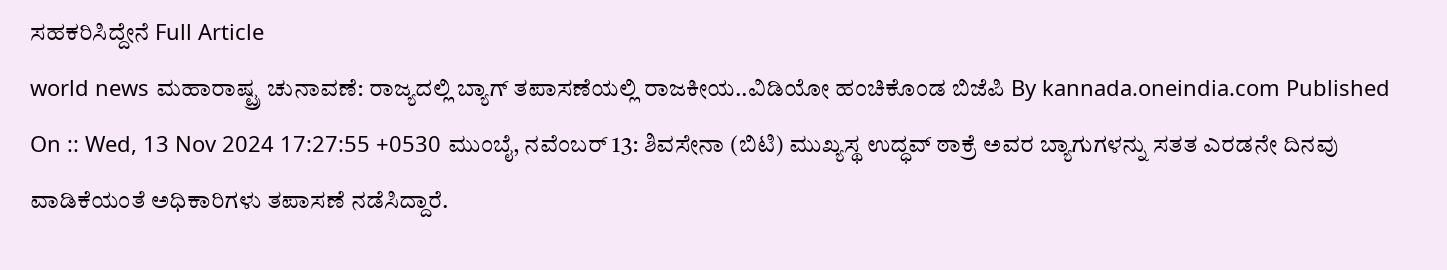ಸಹಕರಿಸಿದ್ದೇನೆ Full Article
world news ಮಹಾರಾಷ್ಟ್ರ ಚುನಾವಣೆ: ರಾಜ್ಯದಲ್ಲಿ ಬ್ಯಾಗ್ ತಪಾಸಣೆಯಲ್ಲಿ ರಾಜಕೀಯ..ವಿಡಿಯೋ ಹಂಚಿಕೊಂಡ ಬಿಜೆಪಿ By kannada.oneindia.com Published On :: Wed, 13 Nov 2024 17:27:55 +0530 ಮುಂಬೈ, ನವೆಂಬರ್ 13: ಶಿವಸೇನಾ (ಬಿಟಿ) ಮುಖ್ಯಸ್ಥ ಉದ್ಧವ್ ಠಾಕ್ರೆ ಅವರ ಬ್ಯಾಗುಗಳನ್ನು ಸತತ ಎರಡನೇ ದಿನವು ವಾಡಿಕೆಯಂತೆ ಅಧಿಕಾರಿಗಳು ತಪಾಸಣೆ ನಡೆಸಿದ್ದಾರೆ.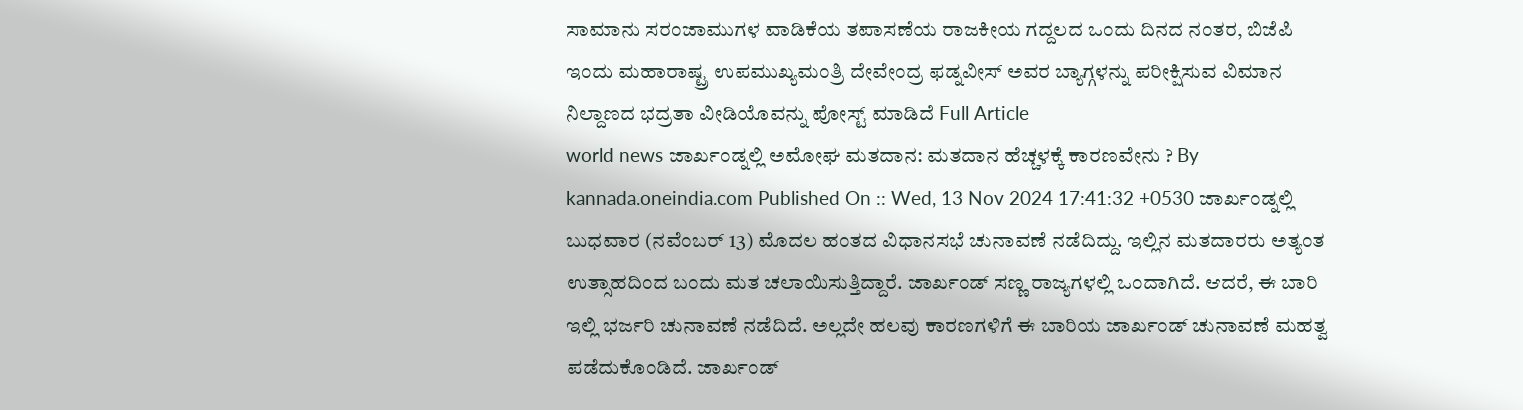ಸಾಮಾನು ಸರಂಜಾಮುಗಳ ವಾಡಿಕೆಯ ತಪಾಸಣೆಯ ರಾಜಕೀಯ ಗದ್ದಲದ ಒಂದು ದಿನದ ನಂತರ, ಬಿಜೆಪಿ ಇಂದು ಮಹಾರಾಷ್ಟ್ರ ಉಪಮುಖ್ಯಮಂತ್ರಿ ದೇವೇಂದ್ರ ಫಡ್ನವೀಸ್ ಅವರ ಬ್ಯಾಗ್ಗಳನ್ನು ಪರೀಕ್ಷಿಸುವ ವಿಮಾನ ನಿಲ್ದಾಣದ ಭದ್ರತಾ ವೀಡಿಯೊವನ್ನು ಪೋಸ್ಟ್ ಮಾಡಿದೆ Full Article
world news ಜಾರ್ಖಂಡ್ನಲ್ಲಿ ಅಮೋಘ ಮತದಾನ: ಮತದಾನ ಹೆಚ್ಚಳಕ್ಕೆ ಕಾರಣವೇನು ? By kannada.oneindia.com Published On :: Wed, 13 Nov 2024 17:41:32 +0530 ಜಾರ್ಖಂಡ್ನಲ್ಲಿ ಬುಧವಾರ (ನವೆಂಬರ್ 13) ಮೊದಲ ಹಂತದ ವಿಧಾನಸಭೆ ಚುನಾವಣೆ ನಡೆದಿದ್ದು. ಇಲ್ಲಿನ ಮತದಾರರು ಅತ್ಯಂತ ಉತ್ಸಾಹದಿಂದ ಬಂದು ಮತ ಚಲಾಯಿಸುತ್ತಿದ್ದಾರೆ. ಜಾರ್ಖಂಡ್ ಸಣ್ಣ ರಾಜ್ಯಗಳಲ್ಲಿ ಒಂದಾಗಿದೆ. ಆದರೆ, ಈ ಬಾರಿ ಇಲ್ಲಿ ಭರ್ಜರಿ ಚುನಾವಣೆ ನಡೆದಿದೆ. ಅಲ್ಲದೇ ಹಲವು ಕಾರಣಗಳಿಗೆ ಈ ಬಾರಿಯ ಜಾರ್ಖಂಡ್ ಚುನಾವಣೆ ಮಹತ್ವ ಪಡೆದುಕೊಂಡಿದೆ. ಜಾರ್ಖಂಡ್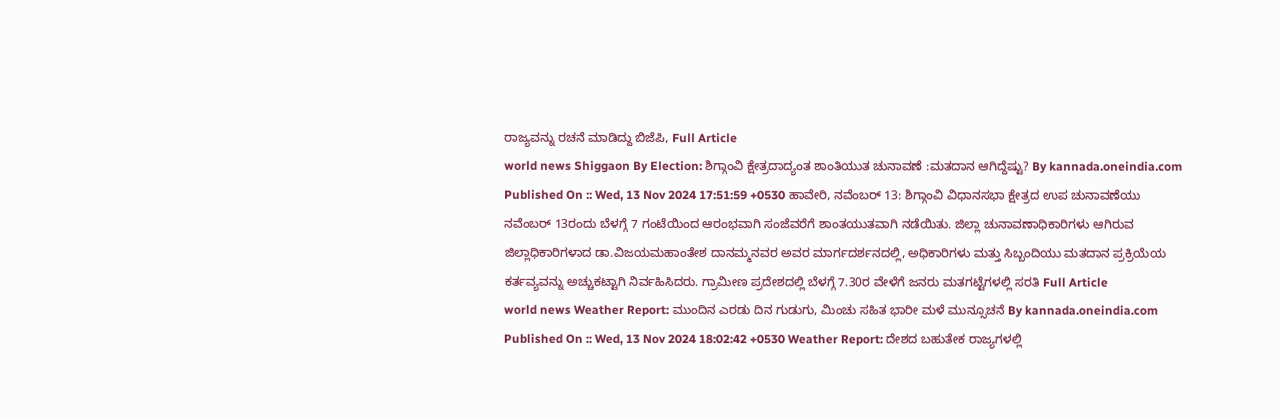ರಾಜ್ಯವನ್ನು ರಚನೆ ಮಾಡಿದ್ದು ಬಿಜೆಪಿ, Full Article
world news Shiggaon By Election: ಶಿಗ್ಗಾಂವಿ ಕ್ಷೇತ್ರದಾದ್ಯಂತ ಶಾಂತಿಯುತ ಚುನಾವಣೆ :ಮತದಾನ ಆಗಿದ್ದೆಷ್ಟು? By kannada.oneindia.com Published On :: Wed, 13 Nov 2024 17:51:59 +0530 ಹಾವೇರಿ, ನವೆಂಬರ್ 13: ಶಿಗ್ಗಾಂವಿ ವಿಧಾನಸಭಾ ಕ್ಷೇತ್ರದ ಉಪ ಚುನಾವಣೆಯು ನವೆಂಬರ್ 13ರಂದು ಬೆಳಗ್ಗೆ 7 ಗಂಟೆಯಿಂದ ಆರಂಭವಾಗಿ ಸಂಜೆವರೆಗೆ ಶಾಂತಯುತವಾಗಿ ನಡೆಯಿತು. ಜಿಲ್ಲಾ ಚುನಾವಣಾಧಿಕಾರಿಗಳು ಆಗಿರುವ ಜಿಲ್ಲಾಧಿಕಾರಿಗಳಾದ ಡಾ.ವಿಜಯಮಹಾಂತೇಶ ದಾನಮ್ಮನವರ ಅವರ ಮಾರ್ಗದರ್ಶನದಲ್ಲಿ, ಅಧಿಕಾರಿಗಳು ಮತ್ತು ಸಿಬ್ಬಂದಿಯು ಮತದಾನ ಪ್ರಕ್ರಿಯೆಯ ಕರ್ತವ್ಯವನ್ನು ಅಚ್ಚುಕಟ್ಟಾಗಿ ನಿರ್ವಹಿಸಿದರು. ಗ್ರಾಮೀಣ ಪ್ರದೇಶದಲ್ಲಿ ಬೆಳಗ್ಗೆ 7.30ರ ವೇಳೆಗೆ ಜನರು ಮತಗಟ್ಟೆಗಳಲ್ಲಿ ಸರತಿ Full Article
world news Weather Report: ಮುಂದಿನ ಎರಡು ದಿನ ಗುಡುಗು, ಮಿಂಚು ಸಹಿತ ಭಾರೀ ಮಳೆ ಮುನ್ಸೂಚನೆ By kannada.oneindia.com Published On :: Wed, 13 Nov 2024 18:02:42 +0530 Weather Report: ದೇಶದ ಬಹುತೇಕ ರಾಜ್ಯಗಳಲ್ಲಿ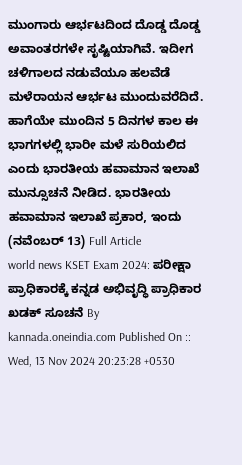ಮುಂಗಾರು ಆರ್ಭಟದಿಂದ ದೊಡ್ಡ ದೊಡ್ಡ ಅವಾಂತರಗಳೇ ಸೃಷ್ಟಿಯಾಗಿವೆ. ಇದೀಗ ಚಳಿಗಾಲದ ನಡುವೆಯೂ ಹಲವೆಡೆ ಮಳೆರಾಯನ ಆರ್ಭಟ ಮುಂದುವರೆದಿದೆ. ಹಾಗೆಯೇ ಮುಂದಿನ 5 ದಿನಗಳ ಕಾಲ ಈ ಭಾಗಗಳಲ್ಲಿ ಭಾರೀ ಮಳೆ ಸುರಿಯಲಿದ ಎಂದು ಭಾರತೀಯ ಹವಾಮಾನ ಇಲಾಖೆ ಮುನ್ಸೂಚನೆ ನೀಡಿದ. ಭಾರತೀಯ ಹವಾಮಾನ ಇಲಾಖೆ ಪ್ರಕಾರ, ಇಂದು (ನವೆಂಬರ್ 13) Full Article
world news KSET Exam 2024: ಪರೀಕ್ಷಾ ಪ್ರಾಧಿಕಾರಕ್ಕೆ ಕನ್ನಡ ಅಭಿವೃದ್ಧಿ ಪ್ರಾಧಿಕಾರ ಖಡಕ್ ಸೂಚನೆ By kannada.oneindia.com Published On :: Wed, 13 Nov 2024 20:23:28 +0530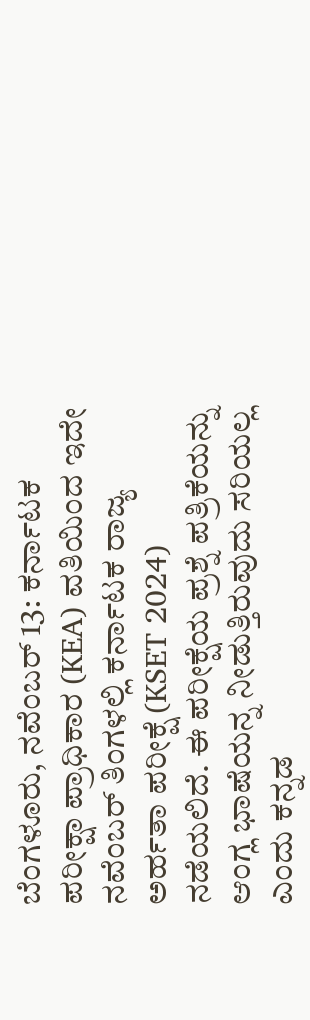ಬೆಂಗಳೂರು, ನವೆಂಬರ್ 13: ಕರ್ನಾಟಕ ಪರೀಕ್ಷಾ ಪ್ರಾಧಿಕಾರ (KEA) ವತಿಯಿಂದ ಇದೇ ನವೆಂಬರ್ ತಿಂಗಳಲ್ಲಿ ಕರ್ನಾಟಕ ರಾಜ್ಯ ಅರ್ಹತಾ ಪರೀಕ್ಷೆ (KSET 2024) ನಡೆಯಲಿದೆ. ಈ ಪರೀಕ್ಷೆಯ ಪ್ರಶ್ನೆ ಪತ್ರಿಕೆಯನ್ನು ಆಂಗ್ಲ ಭಾಷೆಯನ್ನ ನೀಡುತ್ತಿರುವುದು ಸರಿಯಲ್ಲ ಎಂದು ಕನ್ನಡ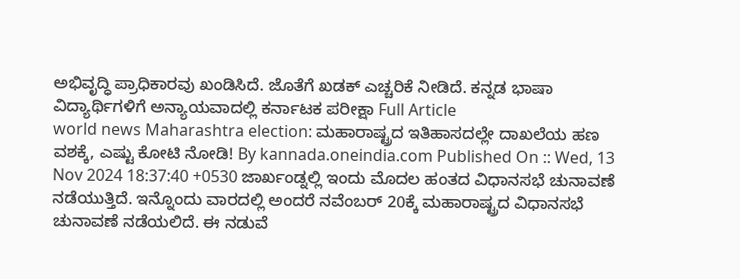ಅಭಿವೃದ್ಧಿ ಪ್ರಾಧಿಕಾರವು ಖಂಡಿಸಿದೆ. ಜೊತೆಗೆ ಖಡಕ್ ಎಚ್ಚರಿಕೆ ನೀಡಿದೆ. ಕನ್ನಡ ಭಾಷಾ ವಿದ್ಯಾರ್ಥಿಗಳಿಗೆ ಅನ್ಯಾಯವಾದಲ್ಲಿ ಕರ್ನಾಟಕ ಪರೀಕ್ಷಾ Full Article
world news Maharashtra election: ಮಹಾರಾಷ್ಟ್ರದ ಇತಿಹಾಸದಲ್ಲೇ ದಾಖಲೆಯ ಹಣ ವಶಕ್ಕೆ, ಎಷ್ಟು ಕೋಟಿ ನೋಡಿ! By kannada.oneindia.com Published On :: Wed, 13 Nov 2024 18:37:40 +0530 ಜಾರ್ಖಂಡ್ನಲ್ಲಿ ಇಂದು ಮೊದಲ ಹಂತದ ವಿಧಾನಸಭೆ ಚುನಾವಣೆ ನಡೆಯುತ್ತಿದೆ. ಇನ್ನೊಂದು ವಾರದಲ್ಲಿ ಅಂದರೆ ನವೆಂಬರ್ 20ಕ್ಕೆ ಮಹಾರಾಷ್ಟ್ರದ ವಿಧಾನಸಭೆ ಚುನಾವಣೆ ನಡೆಯಲಿದೆ. ಈ ನಡುವೆ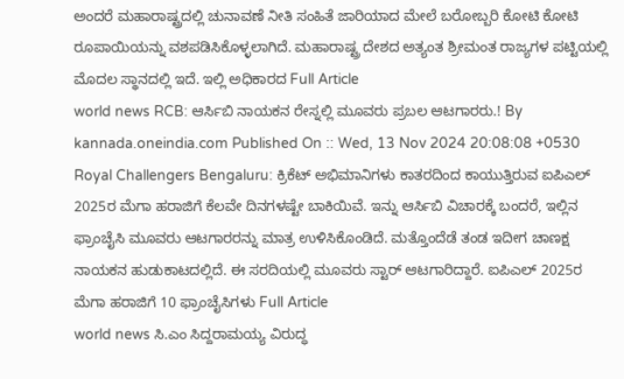ಅಂದರೆ ಮಹಾರಾಷ್ಟ್ರದಲ್ಲಿ ಚುನಾವಣೆ ನೀತಿ ಸಂಹಿತೆ ಜಾರಿಯಾದ ಮೇಲೆ ಬರೋಬ್ಬರಿ ಕೋಟಿ ಕೋಟಿ ರೂಪಾಯಿಯನ್ನು ವಶಪಡಿಸಿಕೊಳ್ಳಲಾಗಿದೆ. ಮಹಾರಾಷ್ಟ್ರ ದೇಶದ ಅತ್ಯಂತ ಶ್ರೀಮಂತ ರಾಜ್ಯಗಳ ಪಟ್ಟಿಯಲ್ಲಿ ಮೊದಲ ಸ್ಥಾನದಲ್ಲಿ ಇದೆ. ಇಲ್ಲಿ ಅಧಿಕಾರದ Full Article
world news RCB: ಆರ್ಸಿಬಿ ನಾಯಕನ ರೇಸ್ನಲ್ಲಿ ಮೂವರು ಪ್ರಬಲ ಆಟಗಾರರು.! By kannada.oneindia.com Published On :: Wed, 13 Nov 2024 20:08:08 +0530 Royal Challengers Bengaluru: ಕ್ರಿಕೆಟ್ ಅಭಿಮಾನಿಗಳು ಕಾತರದಿಂದ ಕಾಯುತ್ತಿರುವ ಐಪಿಎಲ್ 2025ರ ಮೆಗಾ ಹರಾಜಿಗೆ ಕೆಲವೇ ದಿನಗಳಷ್ಟೇ ಬಾಕಿಯಿವೆ. ಇನ್ನು ಆರ್ಸಿಬಿ ವಿಚಾರಕ್ಕೆ ಬಂದರೆ, ಇಲ್ಲಿನ ಫ್ರಾಂಚೈಸಿ ಮೂವರು ಆಟಗಾರರನ್ನು ಮಾತ್ರ ಉಳಿಸಿಕೊಂಡಿದೆ. ಮತ್ತೊಂದೆಡೆ ತಂಡ ಇದೀಗ ಚಾಣಕ್ಷ ನಾಯಕನ ಹುಡುಕಾಟದಲ್ಲಿದೆ. ಈ ಸರದಿಯಲ್ಲಿ ಮೂವರು ಸ್ಟಾರ್ ಆಟಗಾರಿದ್ದಾರೆ. ಐಪಿಎಲ್ 2025ರ ಮೆಗಾ ಹರಾಜಿಗೆ 10 ಫ್ರಾಂಚೈಸಿಗಳು Full Article
world news ಸಿ.ಎಂ ಸಿದ್ದರಾಮಯ್ಯ ವಿರುದ್ಧ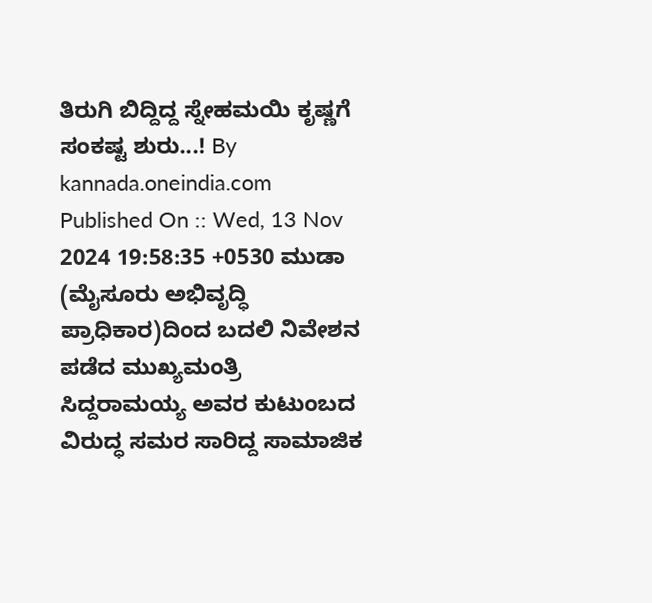ತಿರುಗಿ ಬಿದ್ದಿದ್ದ ಸ್ನೇಹಮಯಿ ಕೃಷ್ಣಗೆ ಸಂಕಷ್ಟ ಶುರು...! By kannada.oneindia.com Published On :: Wed, 13 Nov 2024 19:58:35 +0530 ಮುಡಾ (ಮೈಸೂರು ಅಭಿವೃದ್ಧಿ ಪ್ರಾಧಿಕಾರ)ದಿಂದ ಬದಲಿ ನಿವೇಶನ ಪಡೆದ ಮುಖ್ಯಮಂತ್ರಿ ಸಿದ್ದರಾಮಯ್ಯ ಅವರ ಕುಟುಂಬದ ವಿರುದ್ಧ ಸಮರ ಸಾರಿದ್ದ ಸಾಮಾಜಿಕ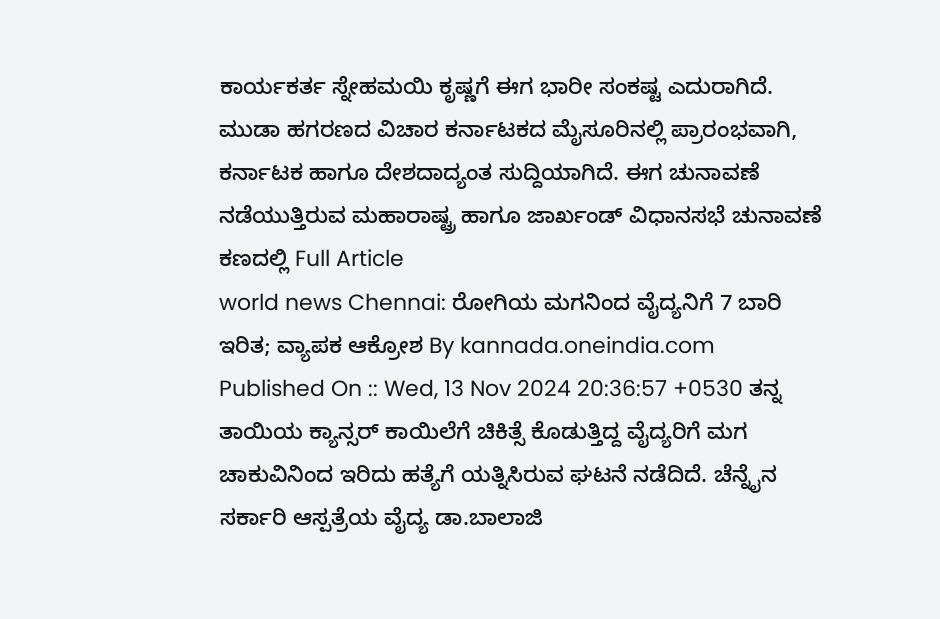ಕಾರ್ಯಕರ್ತ ಸ್ನೇಹಮಯಿ ಕೃಷ್ಣಗೆ ಈಗ ಭಾರೀ ಸಂಕಷ್ಟ ಎದುರಾಗಿದೆ. ಮುಡಾ ಹಗರಣದ ವಿಚಾರ ಕರ್ನಾಟಕದ ಮೈಸೂರಿನಲ್ಲಿ ಪ್ರಾರಂಭವಾಗಿ, ಕರ್ನಾಟಕ ಹಾಗೂ ದೇಶದಾದ್ಯಂತ ಸುದ್ದಿಯಾಗಿದೆ. ಈಗ ಚುನಾವಣೆ ನಡೆಯುತ್ತಿರುವ ಮಹಾರಾಷ್ಟ್ರ ಹಾಗೂ ಜಾರ್ಖಂಡ್ ವಿಧಾನಸಭೆ ಚುನಾವಣೆ ಕಣದಲ್ಲಿ Full Article
world news Chennai: ರೋಗಿಯ ಮಗನಿಂದ ವೈದ್ಯನಿಗೆ 7 ಬಾರಿ ಇರಿತ; ವ್ಯಾಪಕ ಆಕ್ರೋಶ By kannada.oneindia.com Published On :: Wed, 13 Nov 2024 20:36:57 +0530 ತನ್ನ ತಾಯಿಯ ಕ್ಯಾನ್ಸರ್ ಕಾಯಿಲೆಗೆ ಚಿಕಿತ್ಸೆ ಕೊಡುತ್ತಿದ್ದ ವೈದ್ಯರಿಗೆ ಮಗ ಚಾಕುವಿನಿಂದ ಇರಿದು ಹತ್ಯೆಗೆ ಯತ್ನಿಸಿರುವ ಘಟನೆ ನಡೆದಿದೆ. ಚೆನ್ನೈನ ಸರ್ಕಾರಿ ಆಸ್ಪತ್ರೆಯ ವೈದ್ಯ ಡಾ.ಬಾಲಾಜಿ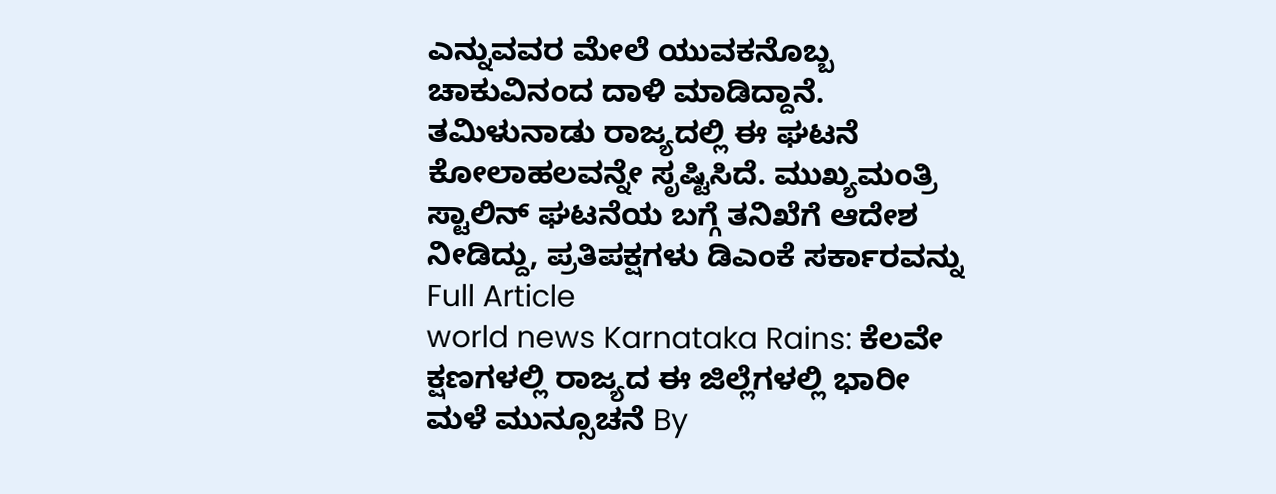ಎನ್ನುವವರ ಮೇಲೆ ಯುವಕನೊಬ್ಬ ಚಾಕುವಿನಂದ ದಾಳಿ ಮಾಡಿದ್ದಾನೆ. ತಮಿಳುನಾಡು ರಾಜ್ಯದಲ್ಲಿ ಈ ಘಟನೆ ಕೋಲಾಹಲವನ್ನೇ ಸೃಷ್ಟಿಸಿದೆ. ಮುಖ್ಯಮಂತ್ರಿ ಸ್ಟಾಲಿನ್ ಘಟನೆಯ ಬಗ್ಗೆ ತನಿಖೆಗೆ ಆದೇಶ ನೀಡಿದ್ದು, ಪ್ರತಿಪಕ್ಷಗಳು ಡಿಎಂಕೆ ಸರ್ಕಾರವನ್ನು Full Article
world news Karnataka Rains: ಕೆಲವೇ ಕ್ಷಣಗಳಲ್ಲಿ ರಾಜ್ಯದ ಈ ಜಿಲ್ಲೆಗಳಲ್ಲಿ ಭಾರೀ ಮಳೆ ಮುನ್ಸೂಚನೆ By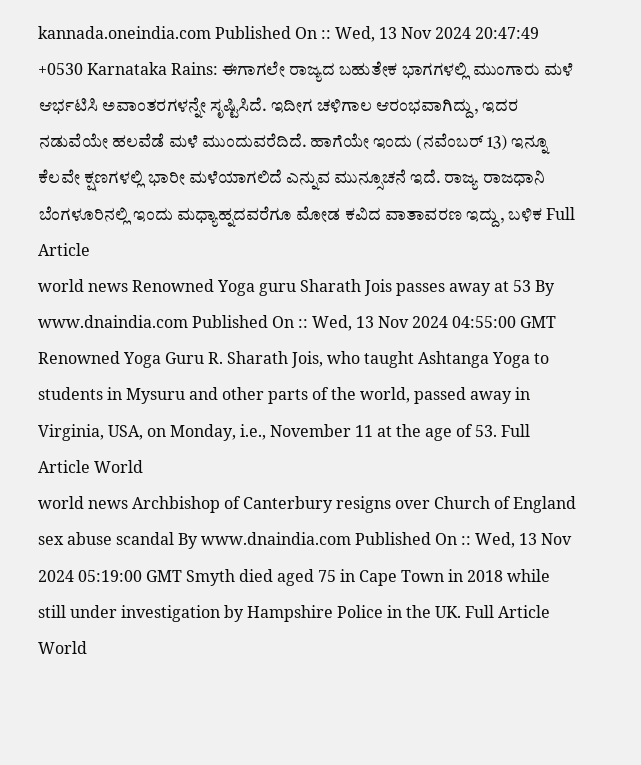kannada.oneindia.com Published On :: Wed, 13 Nov 2024 20:47:49 +0530 Karnataka Rains: ಈಗಾಗಲೇ ರಾಜ್ಯದ ಬಹುತೇಕ ಭಾಗಗಳಲ್ಲಿ ಮುಂಗಾರು ಮಳೆ ಆರ್ಭಟಿಸಿ ಅವಾಂತರಗಳನ್ನೇ ಸೃಷ್ಟಿಸಿದೆ. ಇದೀಗ ಚಳಿಗಾಲ ಆರಂಭವಾಗಿದ್ದು, ಇದರ ನಡುವೆಯೇ ಹಲವೆಡೆ ಮಳೆ ಮುಂದುವರೆದಿದೆ. ಹಾಗೆಯೇ ಇಂದು (ನವೆಂಬರ್ 13) ಇನ್ನೂ ಕೆಲವೇ ಕ್ಷಣಗಳಲ್ಲಿ ಭಾರೀ ಮಳೆಯಾಗಲಿದೆ ಎನ್ನುವ ಮುನ್ಸೂಚನೆ ಇದೆ. ರಾಜ್ಯ ರಾಜಧಾನಿ ಬೆಂಗಳೂರಿನಲ್ಲಿ ಇಂದು ಮಧ್ಯಾಹ್ನದವರೆಗೂ ಮೋಡ ಕವಿದ ವಾತಾವರಣ ಇದ್ದು, ಬಳಿಕ Full Article
world news Renowned Yoga guru Sharath Jois passes away at 53 By www.dnaindia.com Published On :: Wed, 13 Nov 2024 04:55:00 GMT Renowned Yoga Guru R. Sharath Jois, who taught Ashtanga Yoga to students in Mysuru and other parts of the world, passed away in Virginia, USA, on Monday, i.e., November 11 at the age of 53. Full Article World
world news Archbishop of Canterbury resigns over Church of England sex abuse scandal By www.dnaindia.com Published On :: Wed, 13 Nov 2024 05:19:00 GMT Smyth died aged 75 in Cape Town in 2018 while still under investigation by Hampshire Police in the UK. Full Article World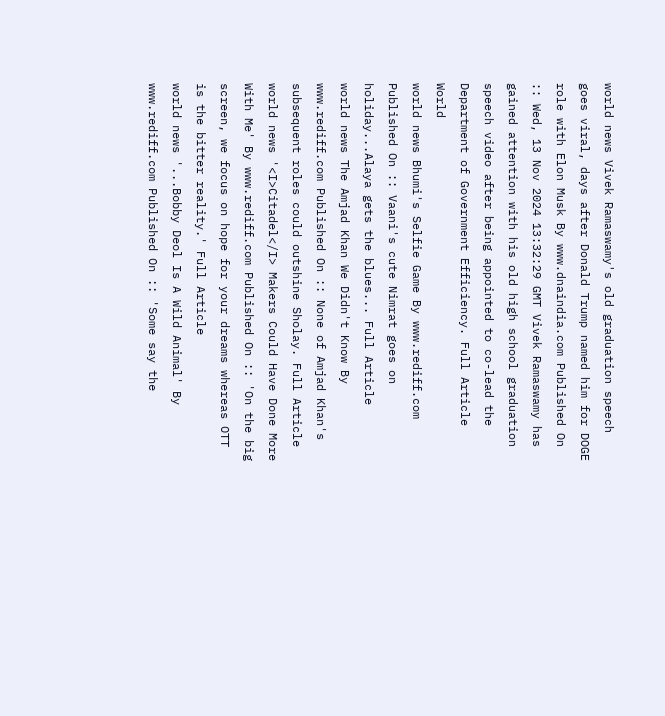world news Vivek Ramaswamy's old graduation speech goes viral, days after Donald Trump named him for DOGE role with Elon Musk By www.dnaindia.com Published On :: Wed, 13 Nov 2024 13:32:29 GMT Vivek Ramaswamy has gained attention with his old high school graduation speech video after being appointed to co-lead the Department of Government Efficiency. Full Article World
world news Bhumi's Selfie Game By www.rediff.com Published On :: Vaani's cute Nimrat goes on holiday...Alaya gets the blues... Full Article
world news The Amjad Khan We Didn't Know By www.rediff.com Published On :: None of Amjad Khan's subsequent roles could outshine Sholay. Full Article
world news '<I>Citadel</I> Makers Could Have Done More With Me' By www.rediff.com Published On :: 'On the big screen, we focus on hope for your dreams whereas OTT is the bitter reality.' Full Article
world news '...Bobby Deol Is A Wild Animal' By www.rediff.com Published On :: 'Some say the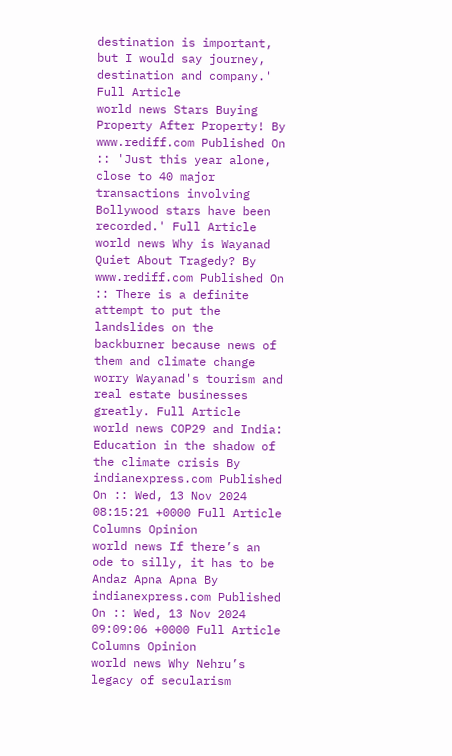destination is important, but I would say journey, destination and company.' Full Article
world news Stars Buying Property After Property! By www.rediff.com Published On :: 'Just this year alone, close to 40 major transactions involving Bollywood stars have been recorded.' Full Article
world news Why is Wayanad Quiet About Tragedy? By www.rediff.com Published On :: There is a definite attempt to put the landslides on the backburner because news of them and climate change worry Wayanad's tourism and real estate businesses greatly. Full Article
world news COP29 and India: Education in the shadow of the climate crisis By indianexpress.com Published On :: Wed, 13 Nov 2024 08:15:21 +0000 Full Article Columns Opinion
world news If there’s an ode to silly, it has to be Andaz Apna Apna By indianexpress.com Published On :: Wed, 13 Nov 2024 09:09:06 +0000 Full Article Columns Opinion
world news Why Nehru’s legacy of secularism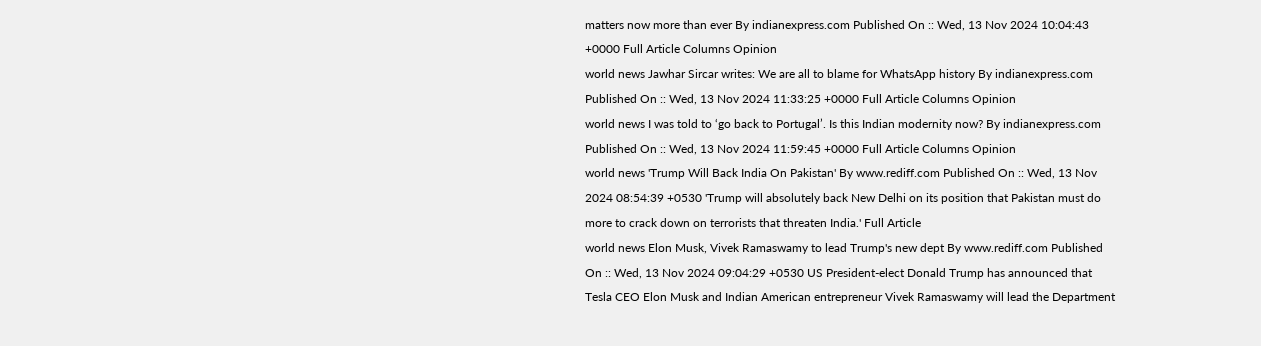matters now more than ever By indianexpress.com Published On :: Wed, 13 Nov 2024 10:04:43 +0000 Full Article Columns Opinion
world news Jawhar Sircar writes: We are all to blame for WhatsApp history By indianexpress.com Published On :: Wed, 13 Nov 2024 11:33:25 +0000 Full Article Columns Opinion
world news I was told to ‘go back to Portugal’. Is this Indian modernity now? By indianexpress.com Published On :: Wed, 13 Nov 2024 11:59:45 +0000 Full Article Columns Opinion
world news 'Trump Will Back India On Pakistan' By www.rediff.com Published On :: Wed, 13 Nov 2024 08:54:39 +0530 'Trump will absolutely back New Delhi on its position that Pakistan must do more to crack down on terrorists that threaten India.' Full Article
world news Elon Musk, Vivek Ramaswamy to lead Trump's new dept By www.rediff.com Published On :: Wed, 13 Nov 2024 09:04:29 +0530 US President-elect Donald Trump has announced that Tesla CEO Elon Musk and Indian American entrepreneur Vivek Ramaswamy will lead the Department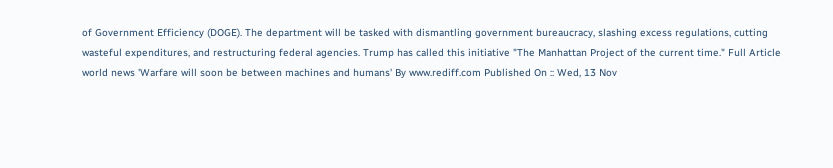of Government Efficiency (DOGE). The department will be tasked with dismantling government bureaucracy, slashing excess regulations, cutting wasteful expenditures, and restructuring federal agencies. Trump has called this initiative "The Manhattan Project of the current time." Full Article
world news 'Warfare will soon be between machines and humans' By www.rediff.com Published On :: Wed, 13 Nov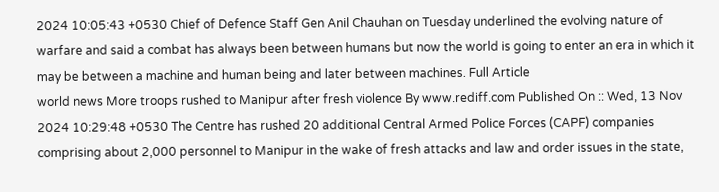2024 10:05:43 +0530 Chief of Defence Staff Gen Anil Chauhan on Tuesday underlined the evolving nature of warfare and said a combat has always been between humans but now the world is going to enter an era in which it may be between a machine and human being and later between machines. Full Article
world news More troops rushed to Manipur after fresh violence By www.rediff.com Published On :: Wed, 13 Nov 2024 10:29:48 +0530 The Centre has rushed 20 additional Central Armed Police Forces (CAPF) companies comprising about 2,000 personnel to Manipur in the wake of fresh attacks and law and order issues in the state,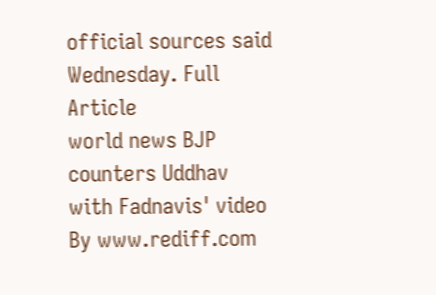official sources said Wednesday. Full Article
world news BJP counters Uddhav with Fadnavis' video By www.rediff.com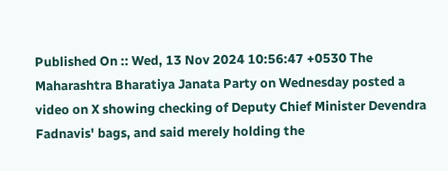Published On :: Wed, 13 Nov 2024 10:56:47 +0530 The Maharashtra Bharatiya Janata Party on Wednesday posted a video on X showing checking of Deputy Chief Minister Devendra Fadnavis' bags, and said merely holding the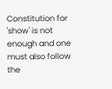Constitution for 'show' is not enough and one must also follow the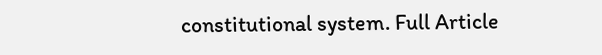constitutional system. Full Article